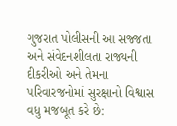ગુજરાત પોલીસની આ સજ્જતા અને સંવેદનશીલતા રાજ્યની દીકરીઓ અને તેમના પરિવારજનોમાં સુરક્ષાનો વિશ્વાસ વધુ મજબૂત કરે છે: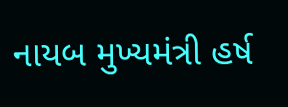નાયબ મુખ્યમંત્રી હર્ષ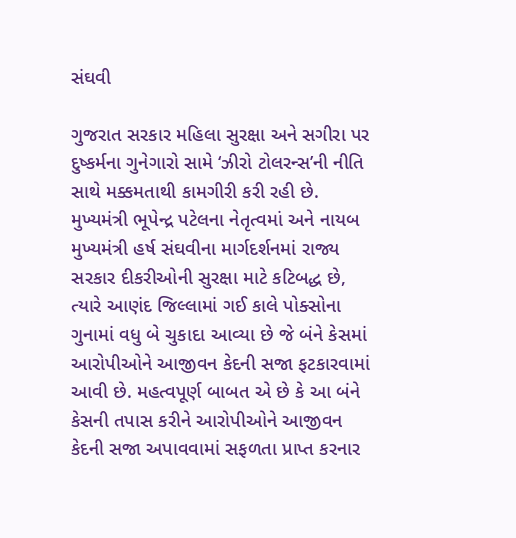સંઘવી

ગુજરાત સરકાર મહિલા સુરક્ષા અને સગીરા પર દુષ્કર્મના ગુનેગારો સામે ‘ઝીરો ટોલરન્સ’ની નીતિ સાથે મક્કમતાથી કામગીરી કરી રહી છે. મુખ્યમંત્રી ભૂપેન્દ્ર પટેલના નેતૃત્વમાં અને નાયબ મુખ્યમંત્રી હર્ષ સંઘવીના માર્ગદર્શનમાં રાજ્ય સરકાર દીકરીઓની સુરક્ષા માટે કટિબદ્ધ છે, ત્યારે આણંદ જિલ્લામાં ગઈ કાલે પોક્સોના ગુનામાં વધુ બે ચુકાદા આવ્યા છે જે બંને કેસમાં આરોપીઓને આજીવન કેદની સજા ફટકારવામાં આવી છે. મહત્વપૂર્ણ બાબત એ છે કે આ બંને કેસની તપાસ કરીને આરોપીઓને આજીવન કેદની સજા અપાવવામાં સફળતા પ્રાપ્ત કરનાર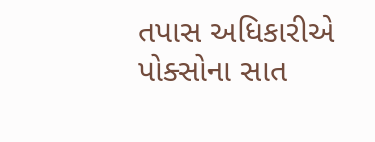તપાસ અધિકારીએ પોક્સોના સાત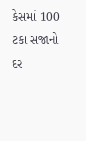કેસમાં 100 ટકા સજાનો દર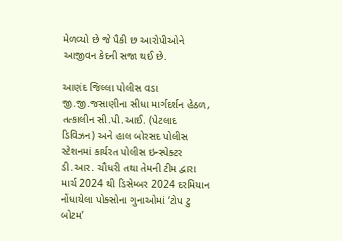મેળવ્યો છે જે પૈકી છ આરોપીઓને આજીવન કેદની સજા થઈ છે.

આણંદ જિલ્લા પોલીસ વડા જી.જી.જસાણીના સીધા માર્ગદર્શન હેઠળ, તત્કાલીન સી.પી.આઈ. (પેટલાદ ડિવિઝન) અને હાલ બોરસદ પોલીસ સ્ટેશનમાં કાર્યરત પોલીસ ઇન્સ્પેક્ટર ડી.આર. ચૌધરી તથા તેમની ટીમ દ્વારા માર્ચ 2024 થી ડિસેમ્બર 2024 દરમિયાન નોંધાયેલા પોક્સોના ગુનાઓમાં ‘ટોપ ટુ બોટમ’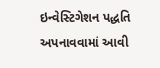ઇન્વેસ્ટિગેશન પદ્ધતિ અપનાવવામાં આવી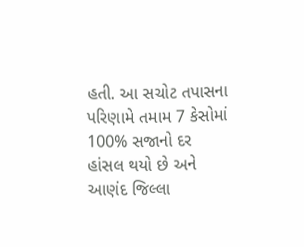હતી. આ સચોટ તપાસના પરિણામે તમામ 7 કેસોમાં 100% સજાનો દર હાંસલ થયો છે અને આણંદ જિલ્લા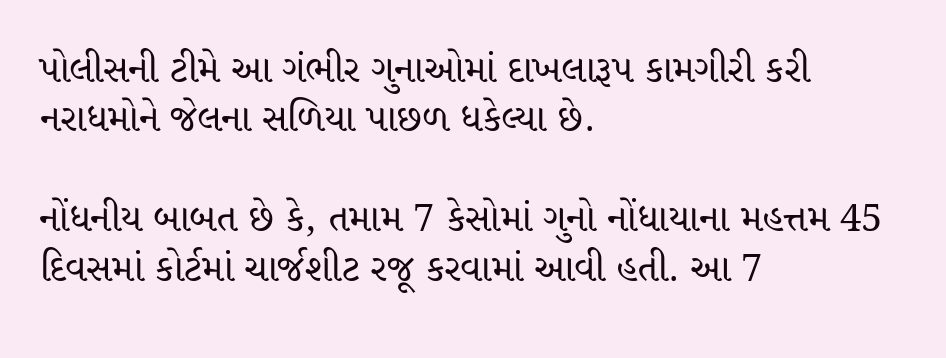પોલીસની ટીમે આ ગંભીર ગુનાઓમાં દાખલારૂપ કામગીરી કરી નરાધમોને જેલના સળિયા પાછળ ધકેલ્યા છે.

નોંધનીય બાબત છે કે, તમામ 7 કેસોમાં ગુનો નોંધાયાના મહત્તમ 45 દિવસમાં કોર્ટમાં ચાર્જશીટ રજૂ કરવામાં આવી હતી. આ 7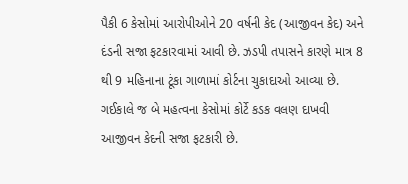પૈકી 6 કેસોમાં આરોપીઓને 20 વર્ષની કેદ (આજીવન કેદ) અને દંડની સજા ફટકારવામાં આવી છે. ઝડપી તપાસને કારણે માત્ર 8 થી 9 મહિનાના ટૂંકા ગાળામાં કોર્ટના ચુકાદાઓ આવ્યા છે. ગઈકાલે જ બે મહત્વના કેસોમાં કોર્ટે કડક વલણ દાખવી આજીવન કેદની સજા ફટકારી છે.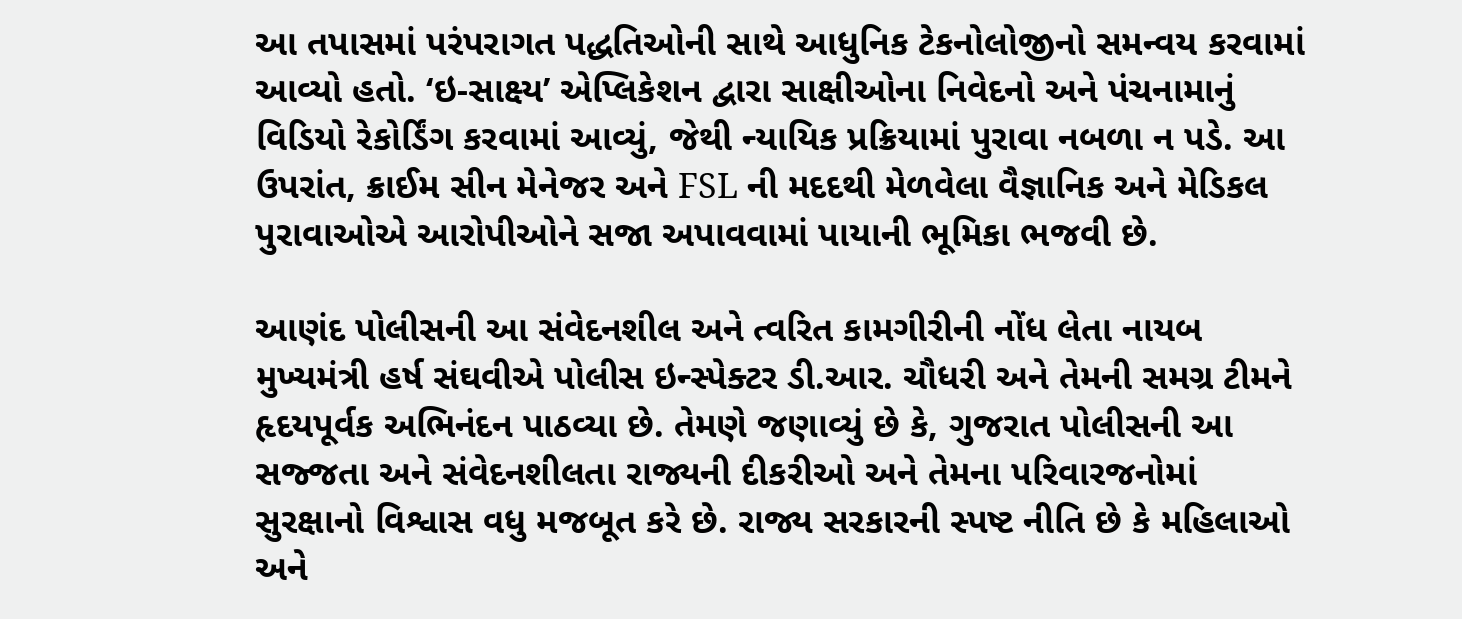આ તપાસમાં પરંપરાગત પદ્ધતિઓની સાથે આધુનિક ટેકનોલોજીનો સમન્વય કરવામાં આવ્યો હતો. ‘ઇ-સાક્ષ્ય’ એપ્લિકેશન દ્વારા સાક્ષીઓના નિવેદનો અને પંચનામાનું વિડિયો રેકોર્ડિંગ કરવામાં આવ્યું, જેથી ન્યાયિક પ્રક્રિયામાં પુરાવા નબળા ન પડે. આ ઉપરાંત, ક્રાઈમ સીન મેનેજર અને FSL ની મદદથી મેળવેલા વૈજ્ઞાનિક અને મેડિકલ પુરાવાઓએ આરોપીઓને સજા અપાવવામાં પાયાની ભૂમિકા ભજવી છે.

આણંદ પોલીસની આ સંવેદનશીલ અને ત્વરિત કામગીરીની નોંધ લેતા નાયબ મુખ્યમંત્રી હર્ષ સંઘવીએ પોલીસ ઇન્સ્પેક્ટર ડી.આર. ચૌધરી અને તેમની સમગ્ર ટીમને હૃદયપૂર્વક અભિનંદન પાઠવ્યા છે. તેમણે જણાવ્યું છે કે, ગુજરાત પોલીસની આ સજ્જતા અને સંવેદનશીલતા રાજ્યની દીકરીઓ અને તેમના પરિવારજનોમાં સુરક્ષાનો વિશ્વાસ વધુ મજબૂત કરે છે. રાજ્ય સરકારની સ્પષ્ટ નીતિ છે કે મહિલાઓ અને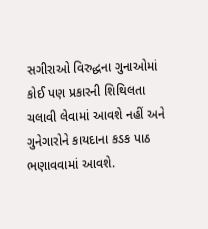સગીરાઓ વિરુદ્ધના ગુનાઓમાં કોઈ પણ પ્રકારની શિથિલતા ચલાવી લેવામાં આવશે નહીં અને ગુનેગારોને કાયદાના કડક પાઠ ભણાવવામાં આવશે.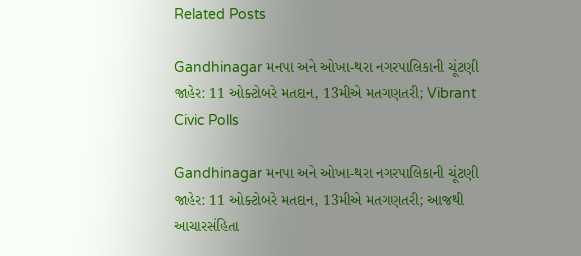Related Posts

Gandhinagar મનપા અને ઓખા-થરા નગરપાલિકાની ચૂંટણી જાહેર: 11 ઓક્ટોબરે મતદાન, 13મીએ મતગણતરી; Vibrant Civic Polls

Gandhinagar મનપા અને ઓખા-થરા નગરપાલિકાની ચૂંટણી જાહેર: 11 ઓક્ટોબરે મતદાન, 13મીએ મતગણતરી; આજથી આચારસંહિતા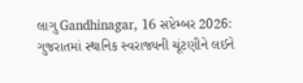લાગુ Gandhinagar, 16 સપ્ટેમ્બર 2026: ગુજરાતમાં સ્થાનિક સ્વરાજ્યની ચૂંટણીને લઈને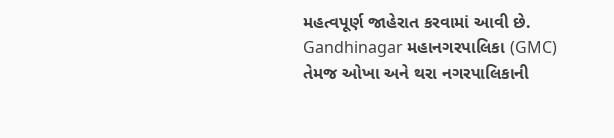મહત્વપૂર્ણ જાહેરાત કરવામાં આવી છે. Gandhinagar મહાનગરપાલિકા (GMC) તેમજ ઓખા અને થરા નગરપાલિકાની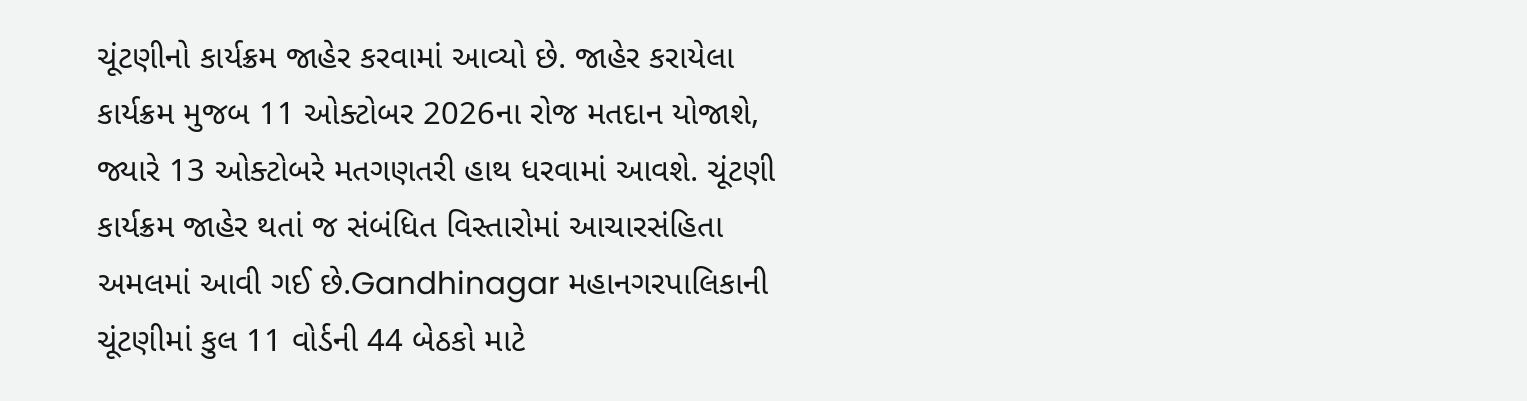ચૂંટણીનો કાર્યક્રમ જાહેર કરવામાં આવ્યો છે. જાહેર કરાયેલા કાર્યક્રમ મુજબ 11 ઓક્ટોબર 2026ના રોજ મતદાન યોજાશે, જ્યારે 13 ઓક્ટોબરે મતગણતરી હાથ ધરવામાં આવશે. ચૂંટણી કાર્યક્રમ જાહેર થતાં જ સંબંધિત વિસ્તારોમાં આચારસંહિતા અમલમાં આવી ગઈ છે.Gandhinagar મહાનગરપાલિકાની ચૂંટણીમાં કુલ 11 વોર્ડની 44 બેઠકો માટે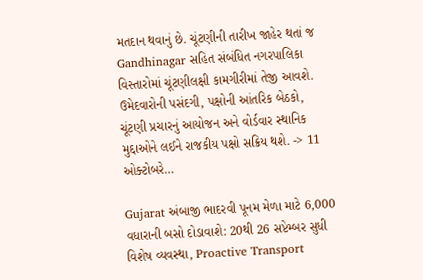મતદાન થવાનું છે. ચૂંટણીની તારીખ જાહેર થતાં જ Gandhinagar સહિત સંબંધિત નગરપાલિકા વિસ્તારોમાં ચૂંટણીલક્ષી કામગીરીમાં તેજી આવશે. ઉમેદવારોની પસંદગી, પક્ષોની આંતરિક બેઠકો, ચૂંટણી પ્રચારનું આયોજન અને વોર્ડવાર સ્થાનિક મુદ્દાઓને લઈને રાજકીય પક્ષો સક્રિય થશે. -> 11 ઓક્ટોબરે…

Gujarat અંબાજી ભાદરવી પૂનમ મેળા માટે 6,000 વધારાની બસો દોડાવાશે: 20થી 26 સપ્ટેમ્બર સુધી વિશેષ વ્યવસ્થા, Proactive Transport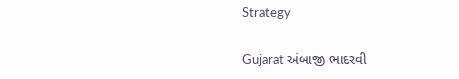Strategy

Gujarat અંબાજી ભાદરવી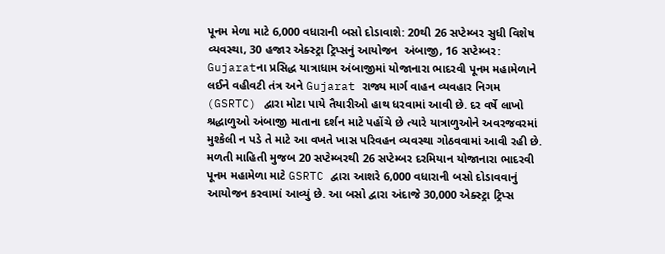પૂનમ મેળા માટે 6,000 વધારાની બસો દોડાવાશે: 20થી 26 સપ્ટેમ્બર સુધી વિશેષ વ્યવસ્થા, 30 હજાર એક્સ્ટ્રા ટ્રિપ્સનું આયોજન  અંબાજી, 16 સપ્ટેમ્બર: Gujaratના પ્રસિદ્ધ યાત્રાધામ અંબાજીમાં યોજાનારા ભાદરવી પૂનમ મહામેળાને લઈને વહીવટી તંત્ર અને Gujarat રાજ્ય માર્ગ વાહન વ્યવહાર નિગમ (GSRTC) દ્વારા મોટા પાયે તૈયારીઓ હાથ ધરવામાં આવી છે. દર વર્ષે લાખો શ્રદ્ધાળુઓ અંબાજી માતાના દર્શન માટે પહોંચે છે ત્યારે યાત્રાળુઓને અવરજવરમાં મુશ્કેલી ન પડે તે માટે આ વખતે ખાસ પરિવહન વ્યવસ્થા ગોઠવવામાં આવી રહી છે. મળતી માહિતી મુજબ 20 સપ્ટેમ્બરથી 26 સપ્ટેમ્બર દરમિયાન યોજાનારા ભાદરવી પૂનમ મહામેળા માટે GSRTC દ્વારા આશરે 6,000 વધારાની બસો દોડાવવાનું આયોજન કરવામાં આવ્યું છે. આ બસો દ્વારા અંદાજે 30,000 એક્સ્ટ્રા ટ્રિપ્સ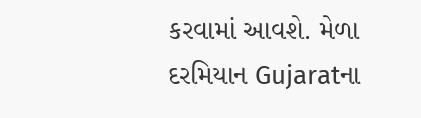કરવામાં આવશે. મેળા દરમિયાન Gujaratના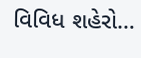વિવિધ શહેરો…